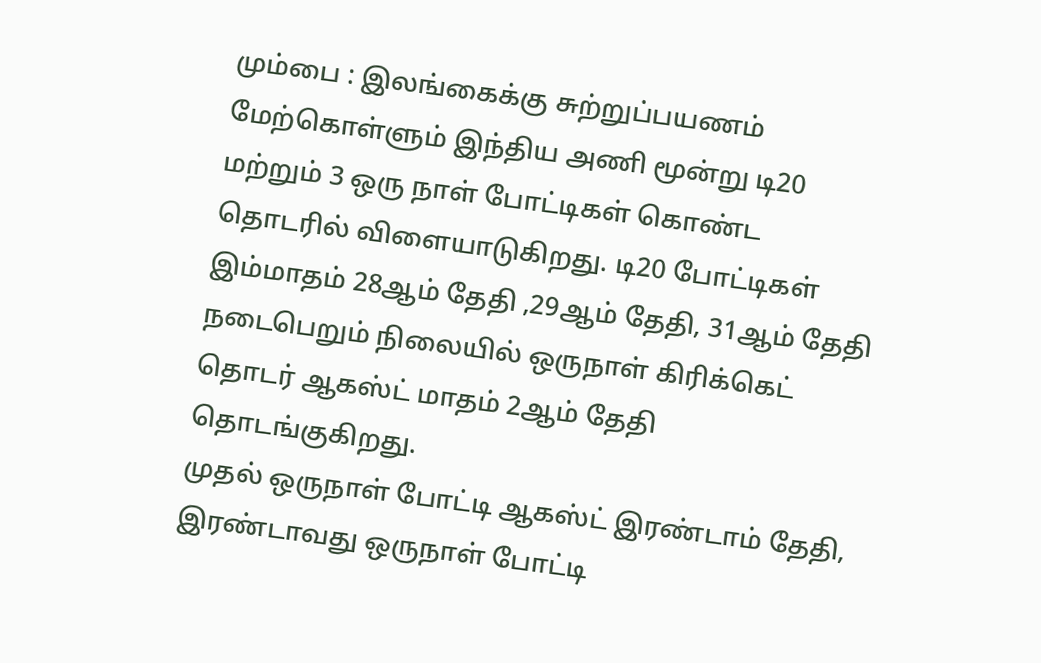மும்பை : இலங்கைக்கு சுற்றுப்பயணம் மேற்கொள்ளும் இந்திய அணி மூன்று டி20 மற்றும் 3 ஒரு நாள் போட்டிகள் கொண்ட தொடரில் விளையாடுகிறது. டி20 போட்டிகள் இம்மாதம் 28ஆம் தேதி ,29ஆம் தேதி, 31ஆம் தேதி நடைபெறும் நிலையில் ஒருநாள் கிரிக்கெட் தொடர் ஆகஸ்ட் மாதம் 2ஆம் தேதி தொடங்குகிறது.
முதல் ஒருநாள் போட்டி ஆகஸ்ட் இரண்டாம் தேதி, இரண்டாவது ஒருநாள் போட்டி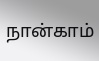நான்காம்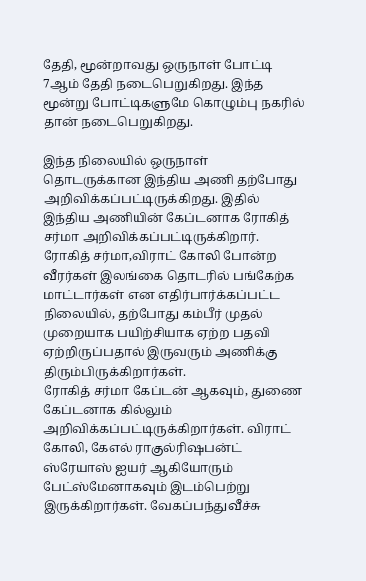தேதி, மூன்றாவது ஒருநாள் போட்டி 7ஆம் தேதி நடைபெறுகிறது. இந்த மூன்று போட்டிகளுமே கொழும்பு நகரில் தான் நடைபெறுகிறது.

இந்த நிலையில் ஒருநாள் தொடருக்கான இந்திய அணி தற்போது அறிவிக்கப்பட்டிருக்கிறது. இதில் இந்திய அணியின் கேப்டனாக ரோகித் சர்மா அறிவிக்கப்பட்டிருக்கிறார். ரோகித் சர்மா,விராட் கோலி போன்ற வீரர்கள் இலங்கை தொடரில் பங்கேற்க மாட்டார்கள் என எதிர்பார்க்கப்பட்ட நிலையில், தற்போது கம்பீர் முதல் முறையாக பயிற்சியாக ஏற்ற பதவி ஏற்றிருப்பதால் இருவரும் அணிக்கு திரும்பிருக்கிறார்கள்.
ரோகித் சர்மா கேப்டன் ஆகவும், துணை கேப்டனாக கில்லும் அறிவிக்கப்பட்டிருக்கிறார்கள். விராட் கோலி, கேஎல் ராகுல்ரிஷபன்ட் ஸ்ரேயாஸ் ஐயர் ஆகியோரும் பேட்ஸ்மேனாகவும் இடம்பெற்று இருக்கிறார்கள். வேகப்பந்துவீச்சு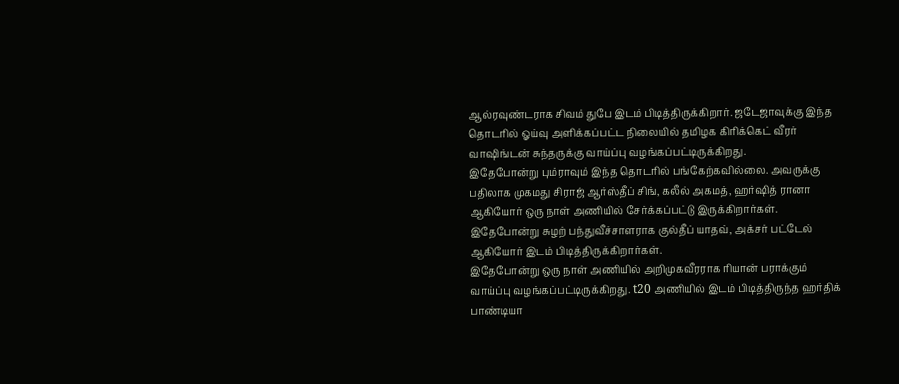ஆல்ரவுண்டராக சிவம் துபே இடம் பிடித்திருக்கிறார். ஜடேஜாவுக்கு இந்த தொடரில் ஓய்வு அளிக்கப்பட்ட நிலையில் தமிழக கிரிக்கெட் வீரர் வாஷிங்டன் சுந்தருக்கு வாய்ப்பு வழங்கப்பட்டிருக்கிறது.
இதேபோன்று பும்ராவும் இந்த தொடரில் பங்கேற்கவில்லை. அவருக்கு பதிலாக முகமது சிராஜ் ஆர்ஸ்தீப் சிங், கலீல் அகமத், ஹர்ஷித் ரானா ஆகியோர் ஒரு நாள் அணியில் சேர்க்கப்பட்டு இருக்கிறார்கள். இதேபோன்று சுழற் பந்துவீச்சாளராக குல்தீப் யாதவ், அக்சர் பட்டேல் ஆகியோர் இடம் பிடித்திருக்கிறார்கள்.
இதேபோன்று ஒரு நாள் அணியில் அறிமுகவீரராக ரியான் பராக்கும் வாய்ப்பு வழங்கப்பட்டிருக்கிறது. t20 அணியில் இடம் பிடித்திருந்த ஹர்திக் பாண்டியா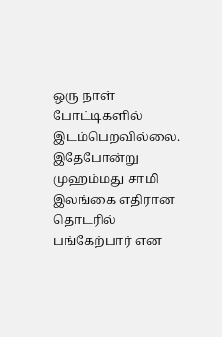ஒரு நாள் போட்டிகளில் இடம்பெறவில்லை. இதேபோன்று முஹம்மது சாமி இலங்கை எதிரான தொடரில் பங்கேற்பார் என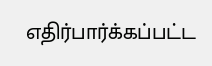எதிர்பார்க்கப்பட்ட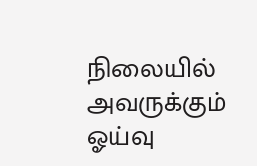நிலையில் அவருக்கும் ஓய்வு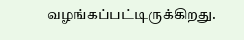வழங்கப்பட்டிருக்கிறது.